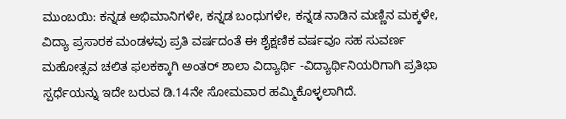ಮುಂಬಯಿ: ಕನ್ನಡ ಅಭಿಮಾನಿಗಳೇ, ಕನ್ನಡ ಬಂಧುಗಳೇ, ಕನ್ನಡ ನಾಡಿನ ಮಣ್ಣಿನ ಮಕ್ಕಳೇ, ವಿದ್ಯಾ ಪ್ರಸಾರಕ ಮಂಡಳವು ಪ್ರತಿ ವರ್ಷದಂತೆ ಈ ಶೈಕ್ಷಣಿಕ ವರ್ಷವೂ ಸಹ ಸುವರ್ಣ ಮಹೋತ್ಸವ ಚಲಿತ ಫಲಕಕ್ಕಾಗಿ ಅಂತರ್ ಶಾಲಾ ವಿದ್ಯಾರ್ಥಿ -ವಿದ್ಯಾರ್ಥಿನಿಯರಿಗಾಗಿ ಪ್ರತಿಭಾ ಸ್ಪರ್ಧೆಯನ್ನು ಇದೇ ಬರುವ ಡಿ.14ನೇ ಸೋಮವಾರ ಹಮ್ಮಿಕೊಳ್ಳಲಾಗಿದೆ.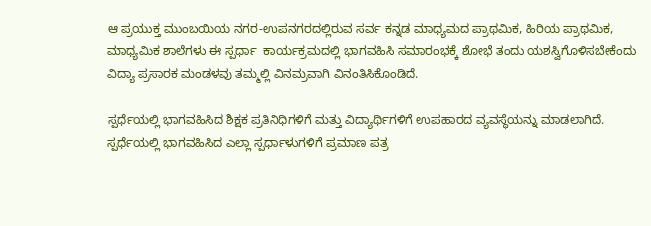ಆ ಪ್ರಯುಕ್ತ ಮುಂಬಯಿಯ ನಗರ-ಉಪನಗರದಲ್ಲಿರುವ ಸರ್ವ ಕನ್ನಡ ಮಾಧ್ಯಮದ ಪ್ರಾಥಮಿಕ, ಹಿರಿಯ ಪ್ರಾಥಮಿಕ, ಮಾಧ್ಯಮಿಕ ಶಾಲೆಗಳು ಈ ಸ್ಪರ್ಧಾ  ಕಾರ್ಯಕ್ರಮದಲ್ಲಿ ಭಾಗವಹಿಸಿ ಸಮಾರಂಭಕ್ಕೆ ಶೋಭೆ ತಂದು ಯಶಸ್ವಿಗೊಳಿಸಬೇಕೆಂದು ವಿದ್ಯಾ ಪ್ರಸಾರಕ ಮಂಡಳವು ತಮ್ಮಲ್ಲಿ ವಿನಮ್ರವಾಗಿ ವಿನಂತಿಸಿಕೊಂಡಿದೆ.

ಸ್ಪರ್ಧೆಯಲ್ಲಿ ಭಾಗವಹಿಸಿದ ಶಿಕ್ಷಕ ಪ್ರತಿನಿಧಿಗಳಿಗೆ ಮತ್ತು ವಿದ್ಯಾರ್ಥಿಗಳಿಗೆ ಉಪಹಾರದ ವ್ಯವಸ್ಥೆಯನ್ನು ಮಾಡಲಾಗಿದೆ. ಸ್ಪರ್ಧೆಯಲ್ಲಿ ಭಾಗವಹಿಸಿದ ಎಲ್ಲಾ ಸ್ಪರ್ಧಾಳುಗಳಿಗೆ ಪ್ರಮಾಣ ಪತ್ರ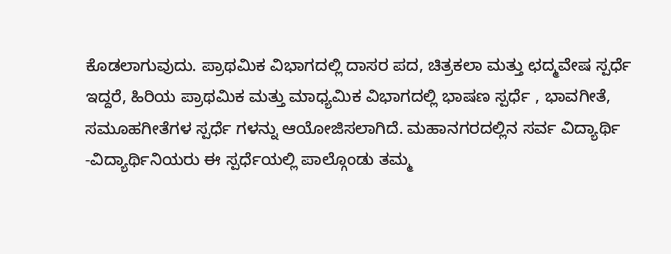ಕೊಡಲಾಗುವುದು. ಪ್ರಾಥಮಿಕ ವಿಭಾಗದಲ್ಲಿ ದಾಸರ ಪದ, ಚಿತ್ರಕಲಾ ಮತ್ತು ಛದ್ಮವೇಷ ಸ್ಪರ್ಧೆ  ಇದ್ದರೆ, ಹಿರಿಯ ಪ್ರಾಥಮಿಕ ಮತ್ತು ಮಾಧ್ಯಮಿಕ ವಿಭಾಗದಲ್ಲಿ ಭಾಷಣ ಸ್ಪರ್ಧೆ , ಭಾವಗೀತೆ, ಸಮೂಹಗೀತೆಗಳ ಸ್ಪರ್ಧೆ ಗಳನ್ನು ಆಯೋಜಿಸಲಾಗಿದೆ. ಮಹಾನಗರದಲ್ಲಿನ ಸರ್ವ ವಿದ್ಯಾರ್ಥಿ -ವಿದ್ಯಾರ್ಥಿನಿಯರು ಈ ಸ್ಪರ್ಧೆಯಲ್ಲಿ ಪಾಲ್ಗೊಂಡು ತಮ್ಮ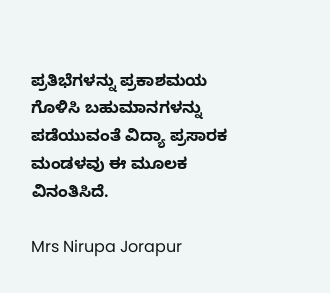ಪ್ರತಿಭೆಗಳನ್ನು ಪ್ರಕಾಶಮಯ ಗೊಳಿಸಿ ಬಹುಮಾನಗಳನ್ನು ಪಡೆಯುವಂತೆ ವಿದ್ಯಾ ಪ್ರಸಾರಕ ಮಂಡಳವು ಈ ಮೂಲಕ ವಿನಂತಿಸಿದೆ.

Mrs Nirupa Jorapur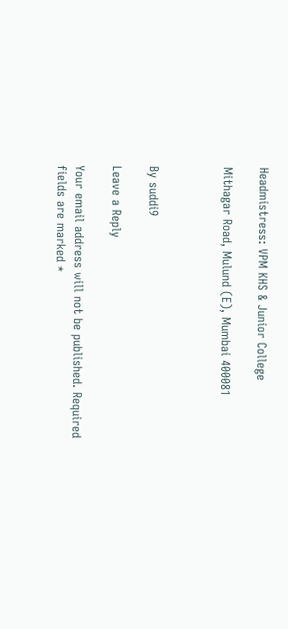Headmistress: VPM KHS & Junior College

Mithagar Road, Mulund (E), Mumbai 400081



By suddi9

Leave a Reply

Your email address will not be published. Required fields are marked *